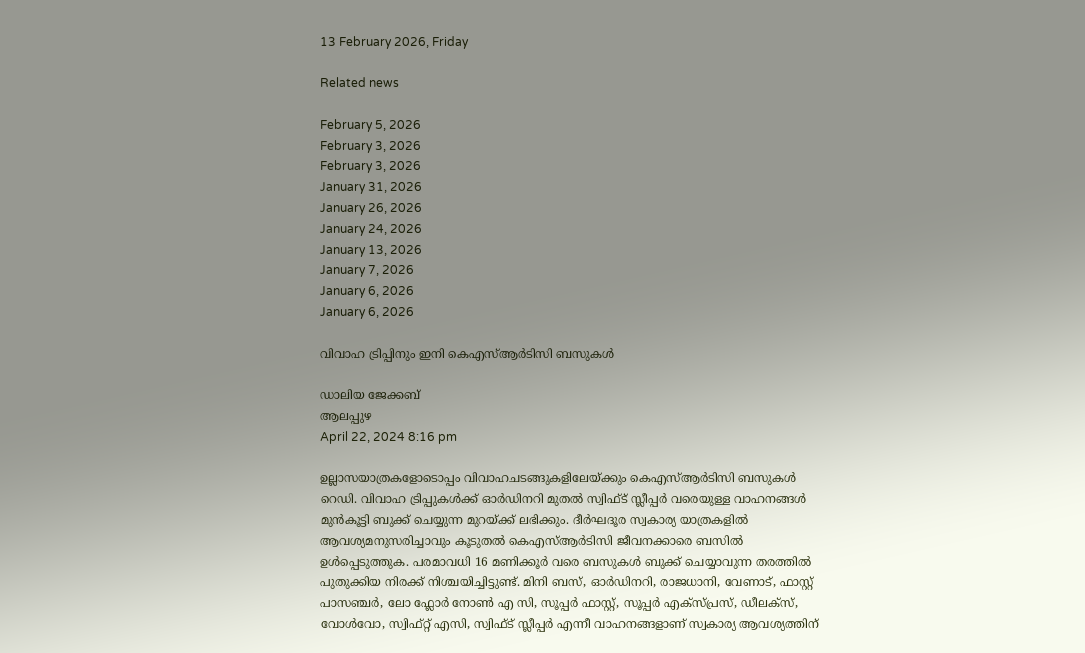13 February 2026, Friday

Related news

February 5, 2026
February 3, 2026
February 3, 2026
January 31, 2026
January 26, 2026
January 24, 2026
January 13, 2026
January 7, 2026
January 6, 2026
January 6, 2026

വിവാഹ ട്രിപ്പിനും ഇനി കെഎസ്ആർടിസി ബസുകള്‍

ഡാലിയ ജേക്കബ്
ആലപ്പുഴ
April 22, 2024 8:16 pm

ഉല്ലാസയാത്രകളോടൊപ്പം വിവാഹചടങ്ങുകളിലേയ്ക്കും കെഎസ്ആർടിസി ബസുകള്‍ റെഡി. വിവാഹ ട്രിപ്പുകൾക്ക് ഓർഡിനറി മുതൽ സ്വിഫ്ട് സ്ലീപ്പർ വരെയുള്ള വാഹനങ്ങൾ മുൻകൂട്ടി ബുക്ക് ചെയ്യുന്ന മുറയ്ക്ക് ലഭിക്കും. ദീർഘദൂര സ്വകാര്യ യാത്രകളിൽ ആവശ്യമനുസരിച്ചാവും കൂടുതൽ കെഎസ്ആർടിസി ജീവനക്കാരെ ബസിൽ ഉൾപ്പെടുത്തുക. പരമാവധി 16 മണിക്കൂർ വരെ ബസുകൾ ബുക്ക് ചെയ്യാവുന്ന തരത്തിൽ പുതുക്കിയ നിരക്ക് നിശ്ചയിച്ചിട്ടുണ്ട്. മിനി ബസ്, ഓർഡിനറി, രാജധാനി, വേണാട്, ഫാസ്റ്റ് പാസഞ്ചർ, ലോ ഫ്ലോർ നോൺ എ സി, സൂപ്പർ ഫാസ്റ്റ്, സൂപ്പർ എക്സ്പ്രസ്, ഡീലക്സ്, വോൾവോ, സ്വിഫ്റ്റ് എസി, സ്വിഫ്ട് സ്ലീപ്പർ എന്നീ വാഹനങ്ങളാണ് സ്വകാര്യ ആവശ്യത്തിന്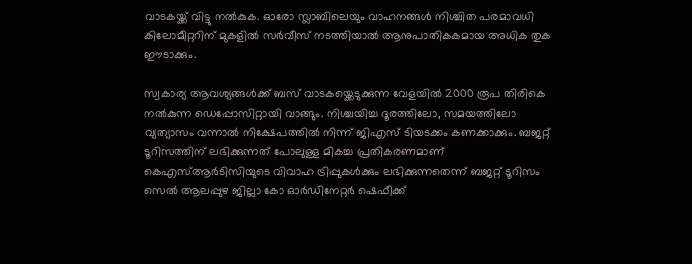വാടകയ്ക്ക് വിട്ടു നൽകുക. ഓരോ സ്ലാബിലെയും വാഹനങ്ങൾ നിശ്ചിത പരമാവധി കിലോമീറ്ററിന് മുകളിൽ സർവീസ് നടത്തിയാൽ ആനുപാതികകമായ അധിക തുക ഈടാക്കും.

സ്വകാര്യ ആവശ്യങ്ങൾക്ക് ബസ് വാടകയ്ക്കെടുക്കുന്ന വേളയിൽ 2000 രൂപ തിരികെ നൽകുന്ന ഡെപ്പോസിറ്റായി വാങ്ങും. നിശ്ചയിച്ച ദൂരത്തിലോ, സമയത്തിലോ വ്യത്യാസം വന്നാൽ നിക്ഷേപത്തിൽ നിന്ന് ജിഎസ് ടിയടക്കം കണക്കാക്കും. ബജറ്റ് ടൂറിസത്തിന് ലഭിക്കുന്നത് പോലുള്ള മികച്ച പ്രതികരണമാണ് കെഎസ്ആർടിസിയുടെ വിവാഹ ട്രിപ്പുകൾക്കും ലഭിക്കുന്നതെന്ന് ബജറ്റ് ടൂറിസം സെൽ ആലപ്പുഴ ജില്ലാ കോ ഓർഡിനേറ്റർ ഷെഫീക്ക്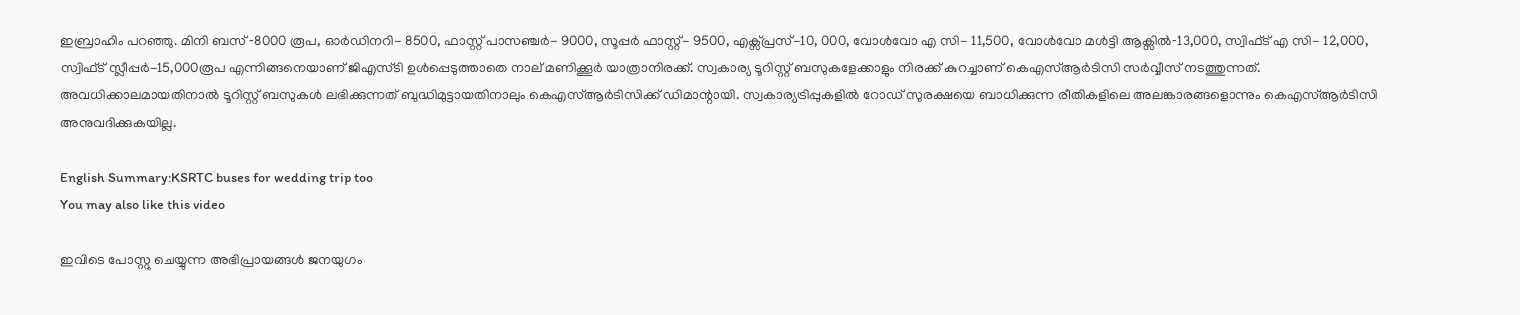ഇബ്രാഹിം പറഞ്ഞു. മിനി ബസ് ‑8000 രൂപ, ഓർഡിനറി- 8500, ഫാസ്റ്റ് പാസഞ്ചർ- 9000, സൂപ്പർ ഫാസ്റ്റ്- 9500, എക്സ്പ്രസ്-10, 000, വോൾവോ എ സി- 11,500, വോൾവോ മൾട്ടി ആക്സിൽ‑13,000, സ്വിഫ്ട് എ സി- 12,000, സ്വിഫ്ട് സ്ലീപ്പർ-15,000രൂപ എന്നിങ്ങനെയാണ് ജിഎസ്‌ടി ഉൾപ്പെടുത്താതെ നാല് മണിക്കൂർ യാത്രാനിരക്ക്. സ്വകാര്യ ടൂറിസ്റ്റ് ബസുകളേക്കാളും നിരക്ക് കുറച്ചാണ് കെഎസ്ആർടിസി സർവ്വീസ് നടത്തുന്നത്. അവധിക്കാലമായതിനാൽ ടൂറിസ്റ്റ് ബസുകൾ ലഭിക്കുന്നത് ബുദ്ധിമുട്ടായതിനാലും കെഎസ്ആർടിസിക്ക് ഡിമാന്റായി. സ്വകാര്യട്രിപ്പുകളിൽ റോഡ് സുരക്ഷയെ ബാധിക്കുന്ന രീതികളിലെ അലങ്കാരങ്ങളൊന്നും കെഎസ്ആർടിസി അനുവദിക്കുകയില്ല.

English Summary:KSRTC buses for wedding trip too
You may also like this video

ഇവിടെ പോസ്റ്റു ചെയ്യുന്ന അഭിപ്രായങ്ങള്‍ ജനയുഗം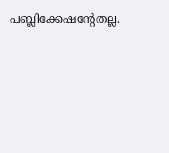പബ്ലിക്കേഷന്റേതല്ല.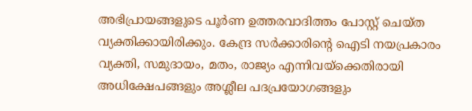അഭിപ്രായങ്ങളുടെ പൂര്‍ണ ഉത്തരവാദിത്തം പോസ്റ്റ് ചെയ്ത വ്യക്തിക്കായിരിക്കും. കേന്ദ്ര സര്‍ക്കാരിന്റെ ഐടി നയപ്രകാരം വ്യക്തി, സമുദായം, മതം, രാജ്യം എന്നിവയ്‌ക്കെതിരായി അധിക്ഷേപങ്ങളും അശ്ലീല പദപ്രയോഗങ്ങളും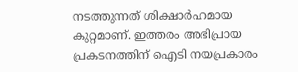നടത്തുന്നത് ശിക്ഷാര്‍ഹമായ കുറ്റമാണ്. ഇത്തരം അഭിപ്രായ പ്രകടനത്തിന് ഐടി നയപ്രകാരം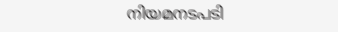നിയമനടപടി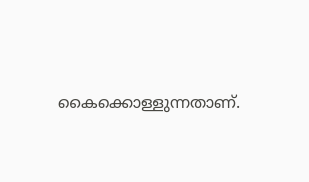കൈക്കൊള്ളുന്നതാണ്.